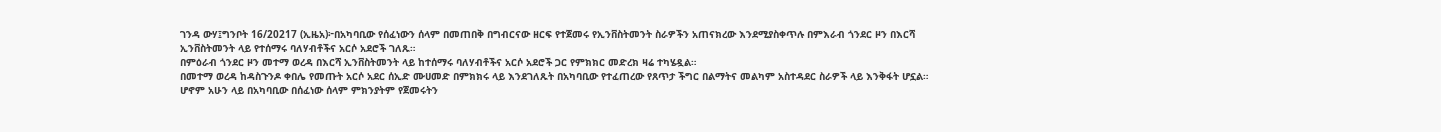ገንዳ ውሃ፤ግንቦት 16/20217 (ኢዜአ)፦በአካባቢው የሰፈነውን ሰላም በመጠበቅ በግብርናው ዘርፍ የተጀመሩ የኢንቨስትመንት ስራዎችን አጠናክረው እንደሚያስቀጥሉ በምእራብ ጎንደር ዞን በእርሻ ኢንቨስትመንት ላይ የተሰማሩ ባለሃብቶችና አርሶ አደሮች ገለጹ።
በምዕራብ ጎንደር ዞን መተማ ወረዳ በእርሻ ኢንቨስትመንት ላይ ከተሰማሩ ባለሃብቶችና አርሶ አደሮች ጋር የምክክር መድረክ ዛሬ ተካሄዷል።
በመተማ ወረዳ ከዳስጉንዶ ቀበሌ የመጡት አርሶ አደር ሰኢድ ሙሀመድ በምክክሩ ላይ እንደገለጹት በአካባቢው የተፈጠረው የጸጥታ ችግር በልማትና መልካም አስተዳደር ስራዎች ላይ እንቅፋት ሆኗል።
ሆኖም አሁን ላይ በአካባቢው በሰፈነው ሰላም ምክንያትም የጀመሩትን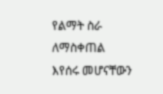የልማት ስራ ለማስቀጠል እየሰሩ መሆናቸውን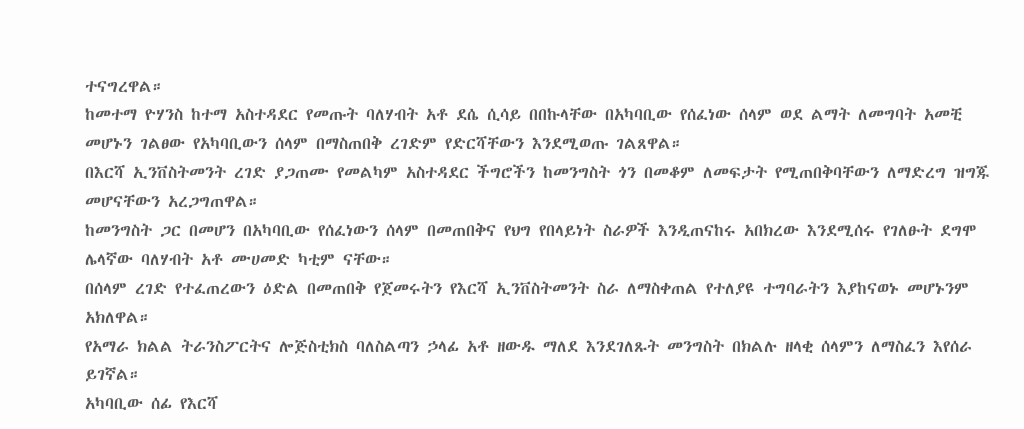ተናግረዋል።
ከመተማ ዮሃንስ ከተማ አስተዳደር የመጡት ባለሃብት አቶ ደሴ ሲሳይ በበኩላቸው በአካባቢው የሰፈነው ሰላም ወደ ልማት ለመግባት አመቺ መሆኑን ገልፀው የአካባቢውን ሰላም በማስጠበቅ ረገድም የድርሻቸውን እንደሚወጡ ገልጸዋል።
በእርሻ ኢንቨስትመንት ረገድ ያጋጠሙ የመልካም አስተዳደር ችግሮችን ከመንግስት ጎን በመቆም ለመፍታት የሚጠበቅባቸውን ለማድረግ ዝግጁ መሆናቸውን አረጋግጠዋል።
ከመንግስት ጋር በመሆን በአካባቢው የሰፈነውን ሰላም በመጠበቅና የህግ የበላይነት ስራዎች እንዲጠናከሩ አበክረው እንደሚሰሩ የገለፁት ደግሞ ሌላኛው ባለሃብት አቶ ሙሀመድ ካቲም ናቸው።
በሰላም ረገድ የተፈጠረውን ዕድል በመጠበቅ የጀመሩትን የእርሻ ኢንቨስትመንት ስራ ለማስቀጠል የተለያዩ ተግባራትን እያከናወኑ መሆኑንም አክለዋል።
የአማራ ክልል ትራንስፖርትና ሎጅስቲክስ ባለስልጣን ኃላፊ አቶ ዘውዱ ማለደ እንደገለጹት መንግስት በክልሉ ዘላቂ ሰላምን ለማስፈን እየሰራ ይገኛል።
አካባቢው ሰፊ የእርሻ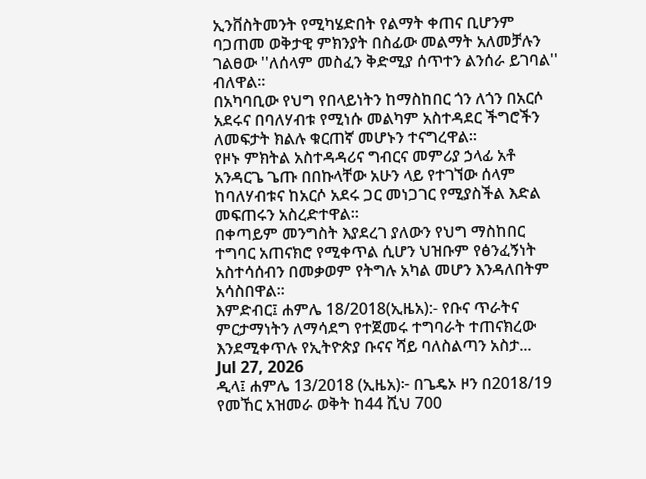ኢንቨስትመንት የሚካሄድበት የልማት ቀጠና ቢሆንም ባጋጠመ ወቅታዊ ምክንያት በስፊው መልማት አለመቻሉን ገልፀው ''ለሰላም መስፈን ቅድሚያ ሰጥተን ልንሰራ ይገባል'' ብለዋል።
በአካባቢው የህግ የበላይነትን ከማስከበር ጎን ለጎን በአርሶ አደሩና በባለሃብቱ የሚነሱ መልካም አስተዳደር ችግሮችን ለመፍታት ክልሉ ቁርጠኛ መሆኑን ተናግረዋል።
የዞኑ ምክትል አስተዳዳሪና ግብርና መምሪያ ኃላፊ አቶ አንዳርጌ ጌጡ በበኩላቸው አሁን ላይ የተገኘው ሰላም ከባለሃብቱና ከአርሶ አደሩ ጋር መነጋገር የሚያስችል እድል መፍጠሩን አስረድተዋል።
በቀጣይም መንግስት እያደረገ ያለውን የህግ ማስከበር ተግባር አጠናክሮ የሚቀጥል ሲሆን ህዝቡም የፅንፈኝነት አስተሳሰብን በመቃወም የትግሉ አካል መሆን እንዳለበትም አሳስበዋል።
እምድብር፤ ሐምሌ 18/2018(ኢዜአ):- የቡና ጥራትና ምርታማነትን ለማሳደግ የተጀመሩ ተግባራት ተጠናክረው እንደሚቀጥሉ የኢትዮጵያ ቡናና ሻይ ባለስልጣን አስታ...
Jul 27, 2026
ዲላ፤ ሐምሌ 13/2018 (ኢዜአ)፦ በጌዴኦ ዞን በ2018/19 የመኸር አዝመራ ወቅት ከ44 ሺህ 700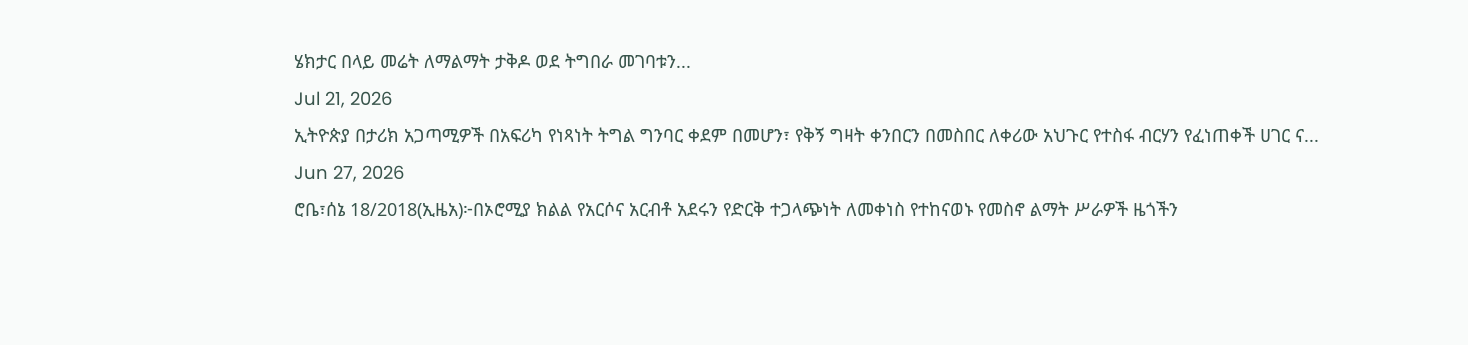ሄክታር በላይ መሬት ለማልማት ታቅዶ ወደ ትግበራ መገባቱን...
Jul 21, 2026
ኢትዮጵያ በታሪክ አጋጣሚዎች በአፍሪካ የነጻነት ትግል ግንባር ቀደም በመሆን፣ የቅኝ ግዛት ቀንበርን በመስበር ለቀሪው አህጉር የተስፋ ብርሃን የፈነጠቀች ሀገር ና...
Jun 27, 2026
ሮቤ፣ሰኔ 18/2018(ኢዜአ)፦በኦሮሚያ ክልል የአርሶና አርብቶ አደሩን የድርቅ ተጋላጭነት ለመቀነስ የተከናወኑ የመስኖ ልማት ሥራዎች ዜጎችን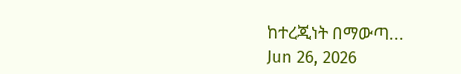ከተረጂነት በማውጣ...
Jun 26, 2026